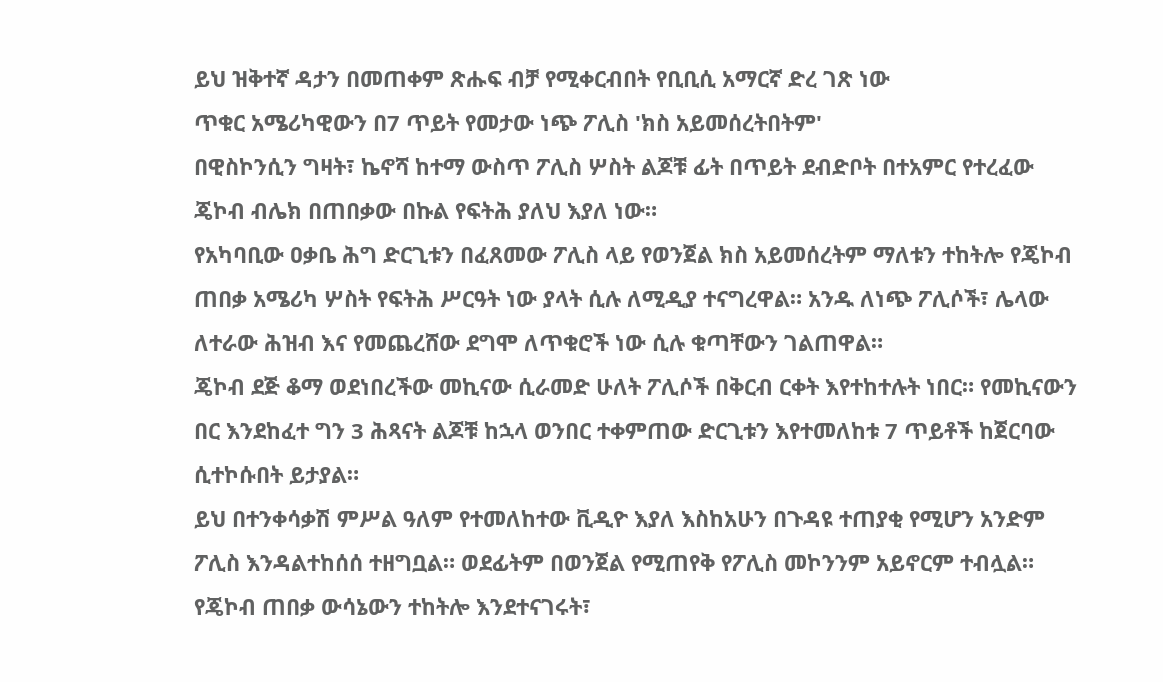ይህ ዝቅተኛ ዳታን በመጠቀም ጽሑፍ ብቻ የሚቀርብበት የቢቢሲ አማርኛ ድረ ገጽ ነው
ጥቁር አሜሪካዊውን በ7 ጥይት የመታው ነጭ ፖሊስ 'ክስ አይመሰረትበትም'
በዊስኮንሲን ግዛት፣ ኬኖሻ ከተማ ውስጥ ፖሊስ ሦስት ልጆቹ ፊት በጥይት ደብድቦት በተአምር የተረፈው ጄኮብ ብሌክ በጠበቃው በኩል የፍትሕ ያለህ እያለ ነው።
የአካባቢው ዐቃቤ ሕግ ድርጊቱን በፈጸመው ፖሊስ ላይ የወንጀል ክስ አይመሰረትም ማለቱን ተከትሎ የጄኮብ ጠበቃ አሜሪካ ሦስት የፍትሕ ሥርዓት ነው ያላት ሲሉ ለሚዲያ ተናግረዋል። አንዱ ለነጭ ፖሊሶች፣ ሌላው ለተራው ሕዝብ እና የመጨረሸው ደግሞ ለጥቁሮች ነው ሲሉ ቁጣቸውን ገልጠዋል።
ጄኮብ ደጅ ቆማ ወደነበረችው መኪናው ሲራመድ ሁለት ፖሊሶች በቅርብ ርቀት እየተከተሉት ነበር። የመኪናውን በር እንደከፈተ ግን 3 ሕጻናት ልጆቹ ከኋላ ወንበር ተቀምጠው ድርጊቱን እየተመለከቱ 7 ጥይቶች ከጀርባው ሲተኮሱበት ይታያል።
ይህ በተንቀሳቃሽ ምሥል ዓለም የተመለከተው ቪዲዮ እያለ እስከአሁን በጉዳዩ ተጠያቂ የሚሆን አንድም ፖሊስ እንዳልተከሰሰ ተዘግቧል። ወደፊትም በወንጀል የሚጠየቅ የፖሊስ መኮንንም አይኖርም ተብሏል።
የጄኮብ ጠበቃ ውሳኔውን ተከትሎ እንደተናገሩት፣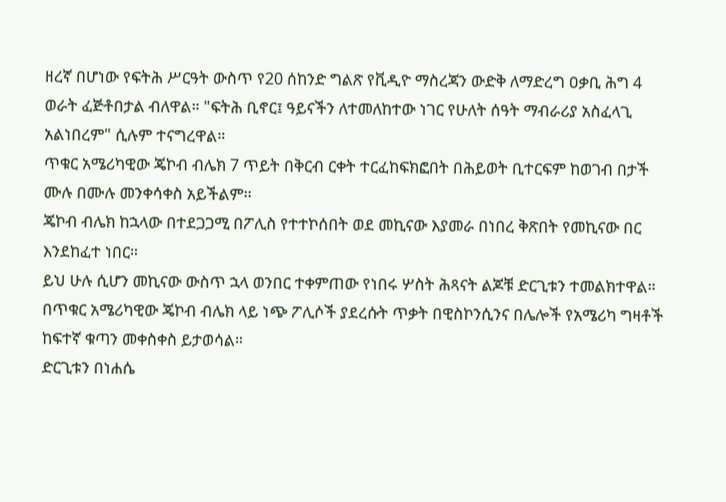ዘረኛ በሆነው የፍትሕ ሥርዓት ውስጥ የ20 ሰከንድ ግልጽ የቪዲዮ ማስረጃን ውድቅ ለማድረግ ዐቃቢ ሕግ 4 ወራት ፈጅቶበታል ብለዋል። "ፍትሕ ቢኖር፤ ዓይናችን ለተመለከተው ነገር የሁለት ሰዓት ማብራሪያ አስፈላጊ አልነበረም" ሲሉም ተናግረዋል።
ጥቁር አሜሪካዊው ጄኮብ ብሌክ 7 ጥይት በቅርብ ርቀት ተርፈከፍክፎበት በሕይወት ቢተርፍም ከወገብ በታች ሙሉ በሙሉ መንቀሳቀስ አይችልም።
ጄኮብ ብሌክ ከኋላው በተደጋጋሚ በፖሊስ የተተኮሰበት ወደ መኪናው እያመራ በነበረ ቅጽበት የመኪናው በር እንደከፈተ ነበር።
ይህ ሁሉ ሲሆን መኪናው ውስጥ ኋላ ወንበር ተቀምጠው የነበሩ ሦስት ሕጻናት ልጆቹ ድርጊቱን ተመልክተዋል።
በጥቁር አሜሪካዊው ጄኮብ ብሌክ ላይ ነጭ ፖሊሶች ያደረሱት ጥቃት በዊስኮንሲንና በሌሎች የአሜሪካ ግዛቶች ከፍተኛ ቁጣን መቀስቀስ ይታወሳል።
ድርጊቱን በነሐሴ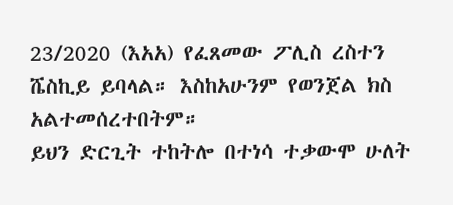23/2020 (እአአ) የፈጸመው ፖሊስ ረስተን ሼስኪይ ይባላል። እስከአሁንም የወንጀል ክስ አልተመሰረተበትም።
ይህን ድርጊት ተከትሎ በተነሳ ተቃውሞ ሁለት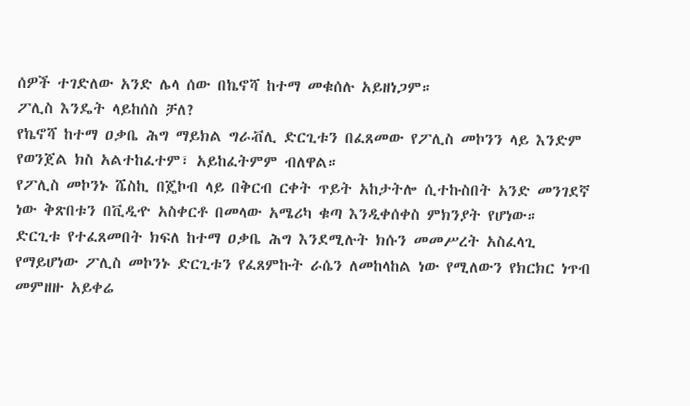ሰዎች ተገድለው አንድ ሌላ ሰው በኬኖሻ ከተማ መቁሰሉ አይዘነጋም።
ፖሊስ እንዴት ላይከሰስ ቻለ?
የኬኖሻ ከተማ ዐቃቤ ሕግ ማይክል ግራቭሊ ድርጊቱን በፈጸመው የፖሊስ መኮንን ላይ እንድም የወንጀል ክስ አልተከፈተም፣ አይከፈትምም ብለዋል።
የፖሊስ መኮንኑ ሼስኪ በጄኮብ ላይ በቅርብ ርቀት ጥይት አከታትሎ ሲተኩስበት አንድ መንገደኛ ነው ቅጽበቱን በቪዲዯ አስቀርቶ በመላው አሜሪካ ቁጣ እንዲቀሰቀስ ምክንያት የሆነው።
ድርጊቱ የተፈጸመበት ክፍለ ከተማ ዐቃቤ ሕግ እንደሚሉት ክሱን መመሥረት አስፈላጊ የማይሆነው ፖሊስ መኮንኑ ድርጊቱን የፈጸምኩት ራሴን ለመከላከል ነው የሚለውን የክርክር ነጥብ መምዘዙ አይቀሬ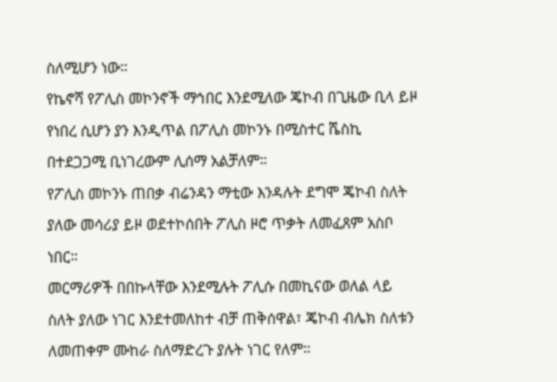ስለሚሆን ነው።
የኬኖሻ የፖሊስ መኮንኖች ማኅበር እንደሚለው ጄኮብ በጊዜው ቢላ ይዞ የነበረ ሲሆን ያን እንዲጥል በፖሊስ መኮንኑ በሚስተር ሼስኪ በተደጋጋሚ ቢነገረውም ሊሰማ አልቻለም።
የፖሊስ መኮንኑ ጠበቃ ብሬንዳን ማቲው እንዳሉት ደግሞ ጄኮብ ስለት ያለው መሳሪያ ይዞ ወደተኮሰበት ፖሊስ ዞሮ ጥቃት ለመፈጸም አስቦ ነበር።
መርማሪዎች በበኩላቸው እንደሚሉት ፖሊሱ በመኪናው ወለል ላይ ስለት ያለው ነገር እንደተመለከተ ብቻ ጠቅሰዋል፣ ጄኮብ ብሌክ ስለቱን ለመጠቀም ሙከራ ስለማድረጉ ያሉት ነገር የለም።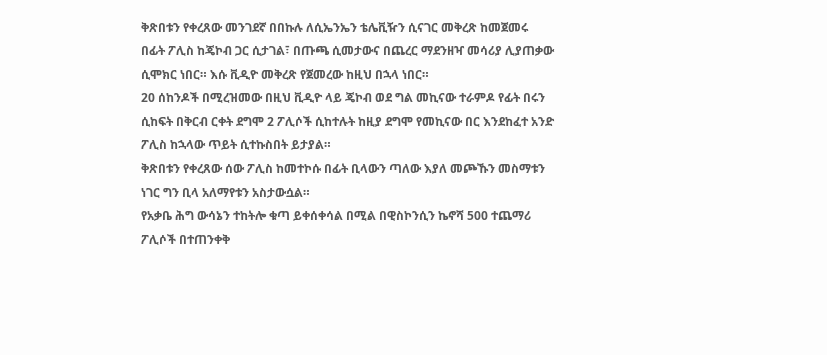ቅጽበቱን የቀረጸው መንገደኛ በበኩሉ ለሲኤንኤን ቴሌቪዥን ሲናገር መቅረጽ ከመጀመሩ በፊት ፖሊስ ከጄኮብ ጋር ሲታገል፣ በጡጫ ሲመታውና በጨረር ማደንዘዣ መሳሪያ ሊያጠቃው ሲሞክር ነበር። እሱ ቪዲዮ መቅረጽ የጀመረው ከዚህ በኋላ ነበር።
20 ሰከንዶች በሚረዝመው በዚህ ቪዲዮ ላይ ጄኮብ ወደ ግል መኪናው ተራምዶ የፊት በሩን ሲከፍት በቅርብ ርቀት ደግሞ 2 ፖሊሶች ሲከተሉት ከዚያ ደግሞ የመኪናው በር እንደከፈተ አንድ ፖሊስ ከኋላው ጥይት ሲተኩስበት ይታያል።
ቅጽበቱን የቀረጸው ሰው ፖሊስ ከመተኮሱ በፊት ቢላውን ጣለው እያለ መጮኹን መስማቱን ነገር ግን ቢላ አለማየቱን አስታውሷል።
የአቃቤ ሕግ ውሳኔን ተከትሎ ቁጣ ይቀሰቀሳል በሚል በዊስኮንሲን ኬኖሻ 500 ተጨማሪ ፖሊሶች በተጠንቀቅ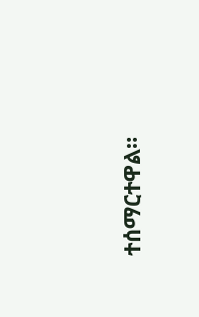ተሰማርተዋል።